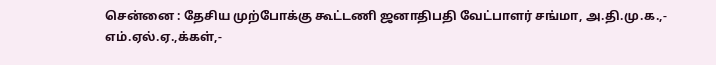சென்னை : தேசிய முற்போக்கு கூட்டணி ஜனாதிபதி வேட்பாளர் சங்மா, அ.தி.மு.க.,-
எம்.ஏல்.ஏ.,க்கள்,-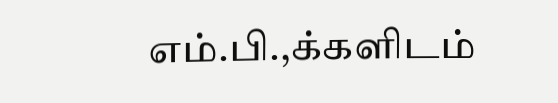எம்.பி.,க்களிடம்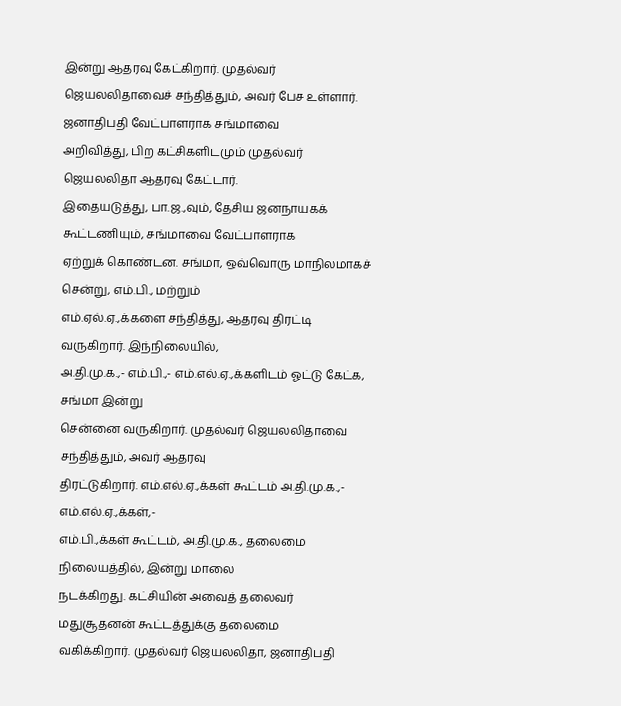இன்று ஆதரவு கேட்கிறார். முதல்வர்
ஜெயலலிதாவைச் சந்தித்தும், அவர் பேச உள்ளார். ஜனாதிபதி வேட்பாளராக சங்மாவை
அறிவித்து, பிற கட்சிகளிடமும் முதல்வர் ஜெயலலிதா ஆதரவு கேட்டார்.
இதையடுத்து, பா.ஜ.,வும், தேசிய ஜனநாயகக் கூட்டணியும், சங்மாவை வேட்பாளராக
ஏற்றுக் கொண்டன. சங்மா, ஒவ்வொரு மாநிலமாகச் சென்று, எம்.பி., மற்றும்
எம்.ஏல்.ஏ.,க்களை சந்தித்து, ஆதரவு திரட்டி வருகிறார். இந்நிலையில்,
அ.தி.மு.க.,- எம்.பி.,- எம்.எல்.ஏ.,க்களிடம் ஓட்டு கேட்க, சங்மா இன்று
சென்னை வருகிறார். முதல்வர் ஜெயலலிதாவை சந்தித்தும், அவர் ஆதரவு
திரட்டுகிறார். எம்.எல்.ஏ.,க்கள் கூட்டம் அ.தி.மு.க.,- எம்.எல்.ஏ.,க்கள்,-
எம்.பி.,க்கள் கூட்டம், அ.தி.மு.க., தலைமை நிலையத்தில், இன்று மாலை
நடக்கிறது. கட்சியின் அவைத் தலைவர் மதுசூதனன் கூட்டத்துக்கு தலைமை
வகிக்கிறார். முதல்வர் ஜெயலலிதா, ஜனாதிபதி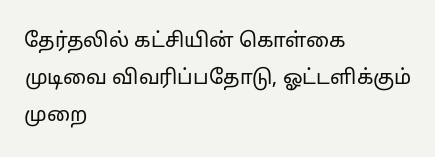தேர்தலில் கட்சியின் கொள்கை
முடிவை விவரிப்பதோடு, ஓட்டளிக்கும் முறை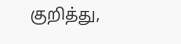குறித்து,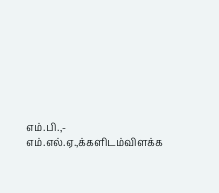எம்.பி.,-
எம்.எல்.ஏ.,க்களிடம்விளக்க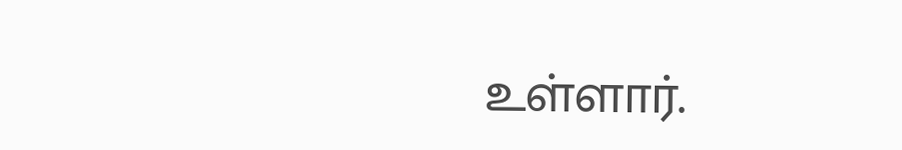உள்ளார்.